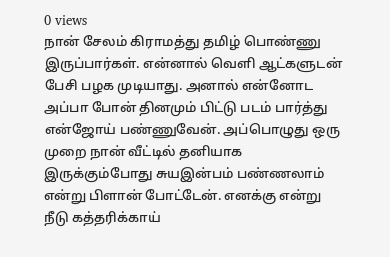0 views
நான் சேலம் கிராமத்து தமிழ் பொண்ணு இருப்பார்கள். என்னால் வெளி ஆட்களுடன் பேசி பழக முடியாது. அனால் என்னோட அப்பா போன் தினமும் பிட்டு படம் பார்த்து என்ஜோய் பண்ணுவேன். அப்பொழுது ஒரு முறை நான் வீட்டில் தனியாக இருக்கும்போது சுயஇன்பம் பண்ணலாம் என்று பிளான் போட்டேன். எனக்கு என்று நீடு கத்தரிக்காய்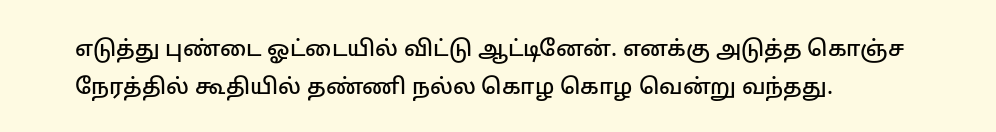எடுத்து புண்டை ஓட்டையில் விட்டு ஆட்டினேன். எனக்கு அடுத்த கொஞ்ச நேரத்தில் கூதியில் தண்ணி நல்ல கொழ கொழ வென்று வந்தது.